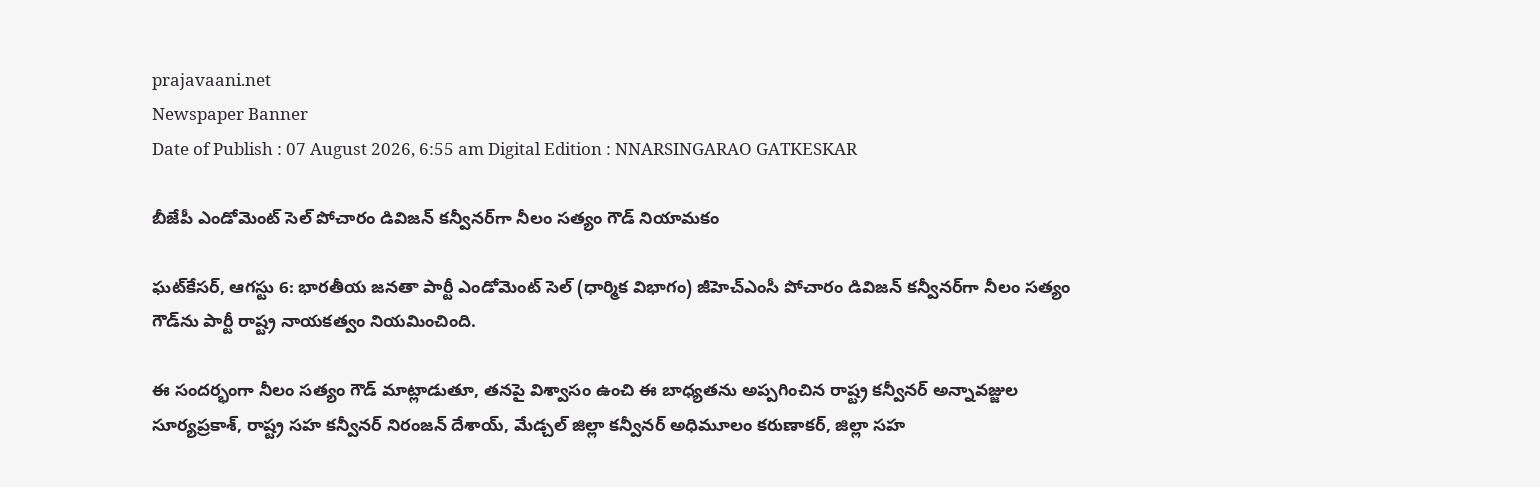prajavaani.net
Newspaper Banner
Date of Publish : 07 August 2026, 6:55 am Digital Edition : NNARSINGARAO GATKESKAR

బీజేపీ ఎండోమెంట్ సెల్ పోచారం డివిజన్ కన్వీనర్‌గా నీలం సత్యం గౌడ్ నియామకం

ఘట్‌కేసర్, ఆగస్టు 6: భారతీయ జనతా పార్టీ ఎండోమెంట్ సెల్ (ధార్మిక విభాగం) జీహెచ్‌ఎంసీ పోచారం డివిజన్ కన్వీనర్‌గా నీలం సత్యం గౌడ్‌ను పార్టీ రాష్ట్ర నాయకత్వం నియమించింది.

ఈ సందర్భంగా నీలం సత్యం గౌడ్ మాట్లాడుతూ, తనపై విశ్వాసం ఉంచి ఈ బాధ్యతను అప్పగించిన రాష్ట్ర కన్వీనర్ అన్నావజ్జుల సూర్యప్రకాశ్, రాష్ట్ర సహ కన్వీనర్ నిరంజన్ దేశాయ్, మేడ్చల్ జిల్లా కన్వీనర్ అధిమూలం కరుణాకర్, జిల్లా సహ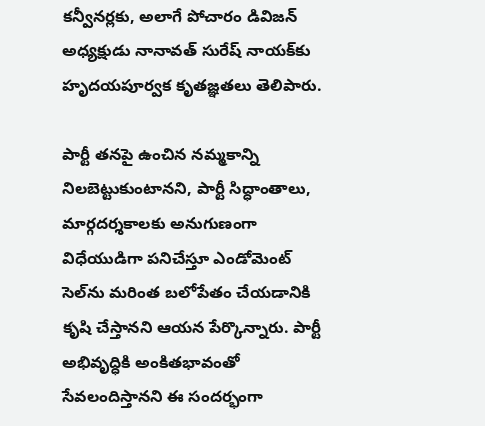కన్వీనర్లకు, అలాగే పోచారం డివిజన్ అధ్యక్షుడు నానావత్ సురేష్ నాయక్‌కు హృదయపూర్వక కృతజ్ఞతలు తెలిపారు.

పార్టీ తనపై ఉంచిన నమ్మకాన్ని నిలబెట్టుకుంటానని, పార్టీ సిద్ధాంతాలు, మార్గదర్శకాలకు అనుగుణంగా విధేయుడిగా పనిచేస్తూ ఎండోమెంట్ సెల్‌ను మరింత బలోపేతం చేయడానికి కృషి చేస్తానని ఆయన పేర్కొన్నారు. పార్టీ అభివృద్ధికి అంకితభావంతో సేవలందిస్తానని ఈ సందర్భంగా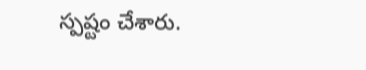స్పష్టం చేశారు.